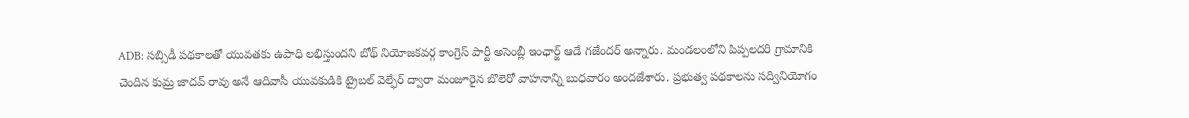ADB: సబ్సిడీ పథకాలతో యువతకు ఉపాధి లభిస్తుందని బోథ్ నియోజకవర్గ కాంగ్రెస్ పార్టీ అసెంబ్లీ ఇంఛార్జ్ ఆడే గజేందర్ అన్నారు. మండలంలోని పిప్పలదరి గ్రామానికి చెందిన కుమ్ర జాదవ్ రావు అనే ఆదివాసీ యువకుడికి ట్రైబల్ వెల్ఫేర్ ద్వారా మంజూరైన బొలెరో వాహనాన్ని బుధవారం అందజేశారు. ప్రభుత్వ పథకాలను సద్వినియోగం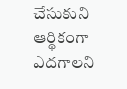చేసుకుని ఆర్థికంగా ఎదగాలని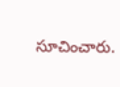సూచించారు.